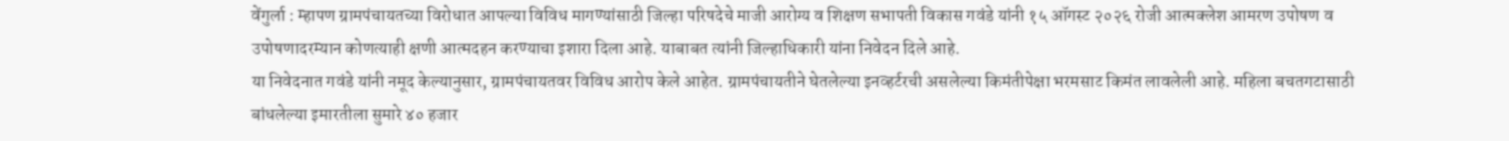वेंगुर्ला : म्हापण ग्रामपंचायतच्या विरोधात आपल्या विविध मागण्यांसाठी जिल्हा परिषदेचे माजी आरोग्य व शिक्षण सभापती विकास गवंडे यांनी १५ ऑगस्ट २०२६ रोजी आत्मक्लेश आमरण उपोषण व उपोषणादरम्यान कोणत्याही क्षणी आत्मदहन करण्याचा इशारा दिला आहे. याबाबत त्यांनी जिल्हाधिकारी यांना निवेदन दिले आहे.
या निवेदनात गवंडे यांनी नमूद केल्यानुसार, ग्रामपंचायतवर विविध आरोप केले आहेत. ग्रामपंचायतीने घेतलेल्या इनव्हर्टरची असलेल्या किमंतीपेक्षा भरमसाट किमंत लावलेली आहे. महिला बचतगटासाठी बांधलेल्या इमारतीला सुमारे ४० हजार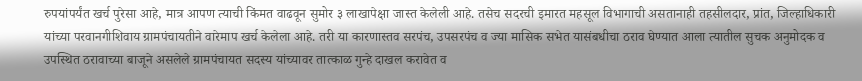रुपयांपर्यंत खर्च पुरेसा आहे, मात्र आपण त्याची किंमत वाढवून सुमोर ३ लाखापेक्षा जास्त केलेली आहे. तसेच सदरची इमारत महसूल विभागाची असतानाही तहसीलदार, प्रांत, जिल्हाधिकारी यांच्या परवानगीशिवाय ग्रामपंचायतीने वारेमाप खर्च केलेला आहे. तरी या कारणास्तव सरपंच, उपसरपंच व ज्या मासिक सभेत यासंबधीचा ठराव घेण्यात आला त्यातील सुचक अनुमोदक व उपस्थित ठरावाच्या बाजूने असलेले ग्रामपंचायत सदस्य यांच्यावर तात्काळ गुन्हे दाखल करावेत व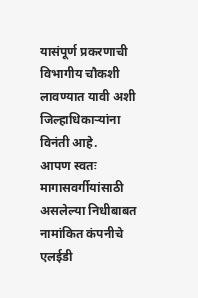यासंपूर्ण प्रकरणाची विभागीय चौकशी लावण्यात यावी अशी जिल्हाधिकाऱ्यांना विनंती आहे.
आपण स्वतः मागासवर्गीयांसाठी असलेल्या निधीबाबत नामांकित कंपनीचे एलईडी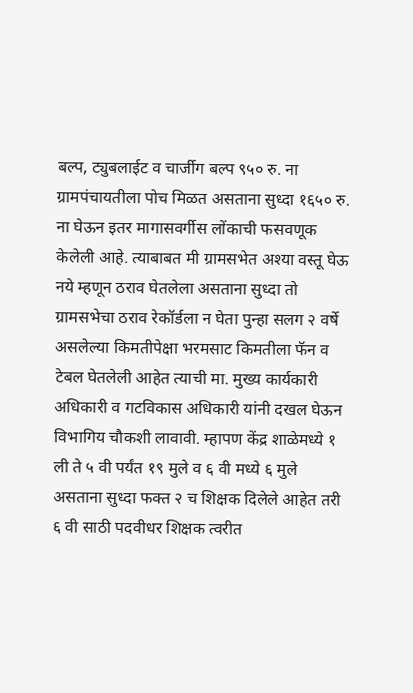बल्प, ट्युबलाईट व चार्जीग बल्प ९५० रु. ना ग्रामपंचायतीला पोच मिळत असताना सुध्दा १६५० रु. ना घेऊन इतर मागासवर्गीस लोंकाची फसवणूक केलेली आहे. त्याबाबत मी ग्रामसभेत अश्या वस्तू घेऊ नये म्हणून ठराव घेतलेला असताना सुध्दा तो ग्रामसभेचा ठराव रेकॉर्डला न घेता पुन्हा सलग २ वर्षे असलेल्या किमतीपेक्षा भरमसाट किमतीला फॅन व टेबल घेतलेली आहेत त्याची मा. मुख्य कार्यकारी अधिकारी व गटविकास अधिकारी यांनी दखल घेऊन विभागिय चौकशी लावावी. म्हापण केंद्र शाळेमध्ये १ ली ते ५ वी पर्यंत १९ मुले व ६ वी मध्ये ६ मुले असताना सुध्दा फक्त २ च शिक्षक दिलेले आहेत तरी ६ वी साठी पदवीधर शिक्षक त्वरीत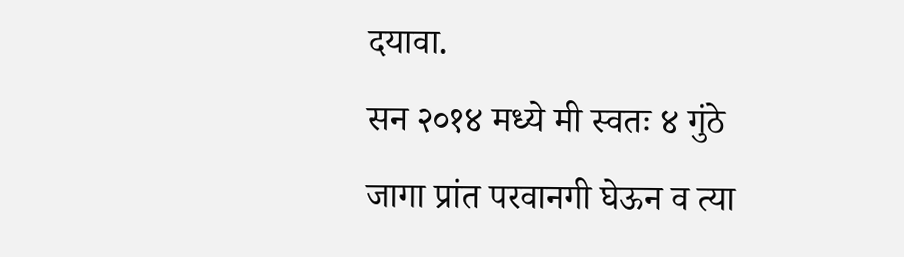दयावा.
सन २०१४ मध्ये मी स्वतः ४ गुंठे जागा प्रांत परवानगी घेऊन व त्या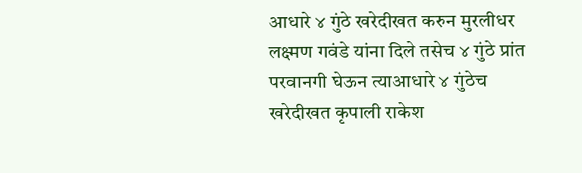आधारे ४ गुंठे खरेदीखत करुन मुरलीधर लक्ष्मण गवंडे यांना दिले तसेच ४ गुंठे प्रांत परवानगी घेऊन त्याआधारे ४ गुंठेच खरेदीखत कृपाली राकेश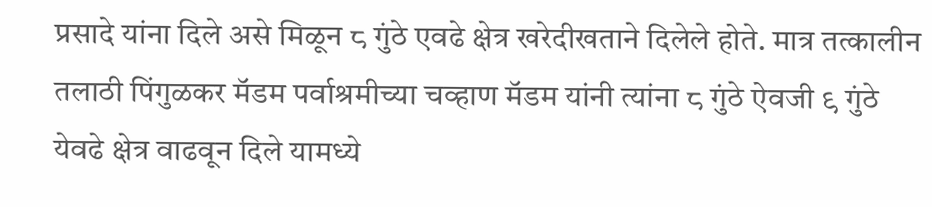प्रसादे यांना दिले असे मिळून ८ गुंठे एवढे क्षेत्र खरेदीखताने दिलेले होते. मात्र तत्कालीन तलाठी पिंगुळकर मॅडम पर्वाश्रमीच्या चव्हाण मॅडम यांनी त्यांना ८ गुंठे ऐवजी ९ गुंठे येवढे क्षेत्र वाढवून दिले यामध्ये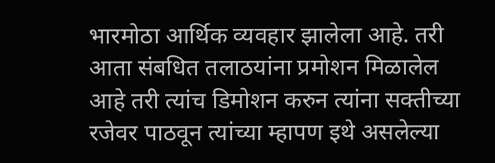भारमोठा आर्थिक व्यवहार झालेला आहे. तरी आता संबधित तलाठयांना प्रमोशन मिळालेल आहे तरी त्यांच डिमोशन करुन त्यांना सक्तीच्या रजेवर पाठवून त्यांच्या म्हापण इथे असलेल्या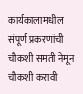कार्यकालामधील संपूर्ण प्रकरणांची चौकशी समती नेमून चौकशी करावी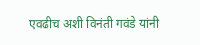एवढीच अशी विनंती गवंडे यांनी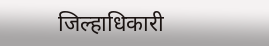जिल्हाधिकारी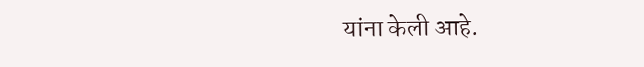यांना केली आहे.